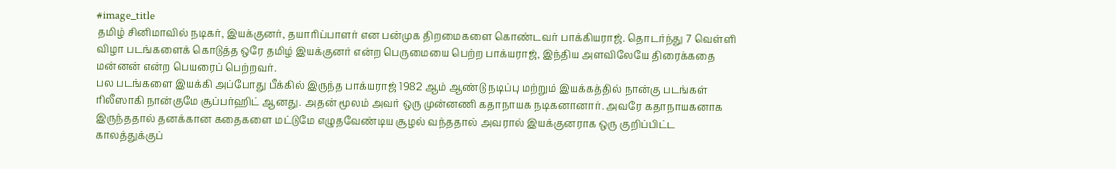#image_title
தமிழ் சினிமாவில் நடிகர், இயக்குனர், தயாரிப்பாளர் என பன்முக திறமைகளை கொண்டவர் பாக்கியராஜ். தொடர்ந்து 7 வெள்ளி விழா படங்களைக் கொடுத்த ஒரே தமிழ் இயக்குனர் என்ற பெருமையை பெற்ற பாக்யராஜ், இந்திய அளவிலேயே திரைக்கதை மன்னன் என்ற பெயரைப் பெற்றவர்.
பல படங்களை இயக்கி அப்போது பீக்கில் இருந்த பாக்யராஜ் 1982 ஆம் ஆண்டு நடிப்பு மற்றும் இயக்கத்தில் நான்கு படங்கள் ரிலீஸாகி நான்குமே சூப்பர்ஹிட் ஆனது. அதன் மூலம் அவர் ஒரு முன்னணி கதாநாயக நடிகனானார். அவரே கதாநாயகனாக இருந்ததால் தனக்கான கதைகளை மட்டுமே எழுதவேண்டிய சூழல் வந்ததால் அவரால் இயக்குனராக ஒரு குறிப்பிட்ட காலத்துக்குப்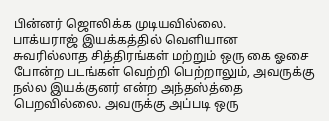பின்னர் ஜொலிக்க முடியவில்லை.
பாக்யராஜ் இயக்கத்தில் வெளியான சுவரில்லாத சித்திரங்கள் மற்றும் ஒரு கை ஓசை போன்ற படங்கள் வெற்றி பெற்றாலும், அவருக்கு நல்ல இயக்குனர் என்ற அந்தஸ்த்தை பெறவில்லை. அவருக்கு அப்படி ஒரு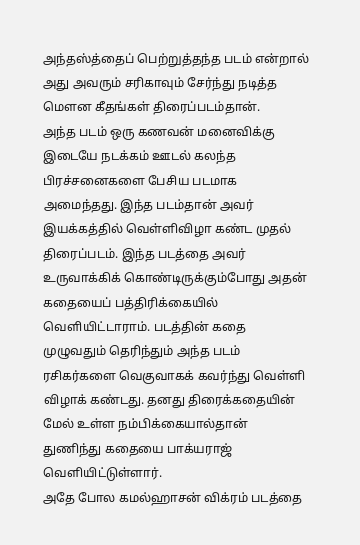அந்தஸ்த்தைப் பெற்றுத்தந்த படம் என்றால் அது அவரும் சரிகாவும் சேர்ந்து நடித்த மௌன கீதங்கள் திரைப்படம்தான்.
அந்த படம் ஒரு கணவன் மனைவிக்கு இடையே நடக்கம் ஊடல் கலந்த பிரச்சனைகளை பேசிய படமாக அமைந்தது. இந்த படம்தான் அவர் இயக்கத்தில் வெள்ளிவிழா கண்ட முதல் திரைப்படம். இந்த படத்தை அவர் உருவாக்கிக் கொண்டிருக்கும்போது அதன் கதையைப் பத்திரிக்கையில் வெளியிட்டாராம். படத்தின் கதை முழுவதும் தெரிந்தும் அந்த படம் ரசிகர்களை வெகுவாகக் கவர்ந்து வெள்ளி விழாக் கண்டது. தனது திரைக்கதையின் மேல் உள்ள நம்பிக்கையால்தான் துணிந்து கதையை பாக்யராஜ் வெளியிட்டுள்ளார்.
அதே போல கமல்ஹாசன் விக்ரம் படத்தை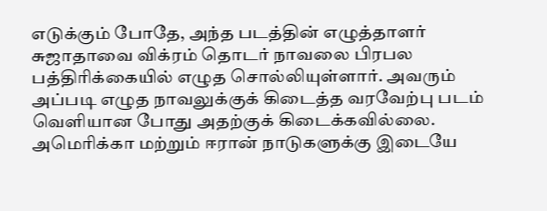எடுக்கும் போதே, அந்த படத்தின் எழுத்தாளர் சுஜாதாவை விக்ரம் தொடர் நாவலை பிரபல பத்திரிக்கையில் எழுத சொல்லியுள்ளார். அவரும் அப்படி எழுத நாவலுக்குக் கிடைத்த வரவேற்பு படம் வெளியான போது அதற்குக் கிடைக்கவில்லை.
அமெரிக்கா மற்றும் ஈரான் நாடுகளுக்கு இடையே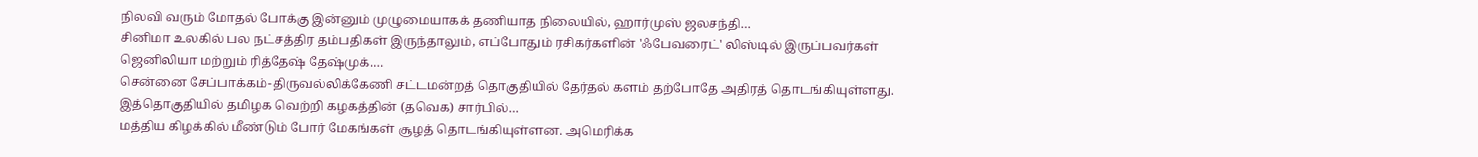நிலவி வரும் மோதல் போக்கு இன்னும் முழுமையாகக் தணியாத நிலையில், ஹார்முஸ் ஜலசந்தி…
சினிமா உலகில் பல நட்சத்திர தம்பதிகள் இருந்தாலும், எப்போதும் ரசிகர்களின் 'ஃபேவரைட்' லிஸ்டில் இருப்பவர்கள் ஜெனிலியா மற்றும் ரித்தேஷ் தேஷ்முக்.…
சென்னை சேப்பாக்கம்-திருவல்லிக்கேணி சட்டமன்றத் தொகுதியில் தேர்தல் களம் தற்போதே அதிரத் தொடங்கியுள்ளது. இத்தொகுதியில் தமிழக வெற்றி கழகத்தின் (தவெக) சார்பில்…
மத்திய கிழக்கில் மீண்டும் போர் மேகங்கள் சூழத் தொடங்கியுள்ளன. அமெரிக்க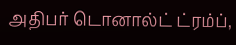அதிபர் டொனால்ட் ட்ரம்ப்,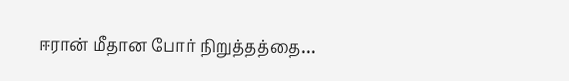ஈரான் மீதான போர் நிறுத்தத்தை…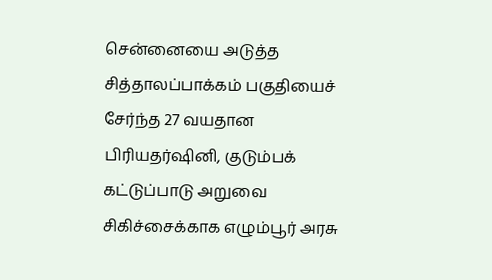சென்னையை அடுத்த சித்தாலப்பாக்கம் பகுதியைச் சேர்ந்த 27 வயதான பிரியதர்ஷினி, குடும்பக் கட்டுப்பாடு அறுவை சிகிச்சைக்காக எழும்பூர் அரசு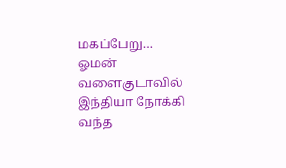மகப்பேறு…
ஓமன் வளைகுடாவில் இந்தியா நோக்கி வந்த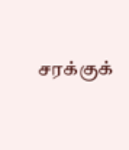சரக்குக்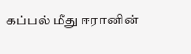கப்பல் மீது ஈரானின்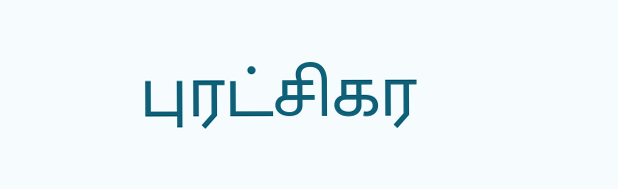புரட்சிகர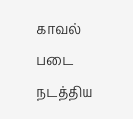காவல் படை நடத்திய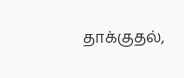தாக்குதல்,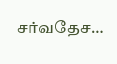சர்வதேச…